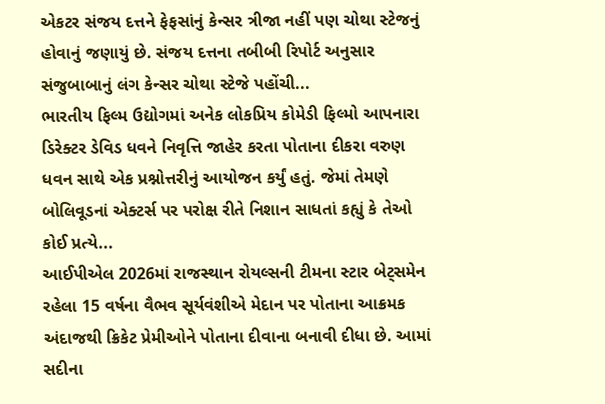એકટર સંજય દત્તને ફેફસાંનું કેન્સર ત્રીજા નહીં પણ ચોથા સ્ટેજનું હોવાનું જણાયું છે. સંજય દત્તના તબીબી રિપોર્ટ અનુસાર સંજુબાબાનું લંગ કેન્સર ચોથા સ્ટેજે પહોંચી...
ભારતીય ફિલ્મ ઉદ્યોગમાં અનેક લોકપ્રિય કોમેડી ફિલ્મો આપનારા ડિરેક્ટર ડેવિડ ધવને નિવૃત્તિ જાહેર કરતા પોતાના દીકરા વરુણ ધવન સાથે એક પ્રશ્નોત્તરીનું આયોજન કર્યું હતું. જેમાં તેમણે બોલિવૂડનાં એક્ટર્સ પર પરોક્ષ રીતે નિશાન સાધતાં કહ્યું કે તેઓ કોઈ પ્રત્યે...
આઈપીએલ 2026માં રાજસ્થાન રોયલ્સની ટીમના સ્ટાર બેટ્સમેન રહેલા 15 વર્ષના વૈભવ સૂર્યવંશીએ મેદાન પર પોતાના આક્રમક અંદાજથી ક્રિકેટ પ્રેમીઓને પોતાના દીવાના બનાવી દીધા છે. આમાં સદીના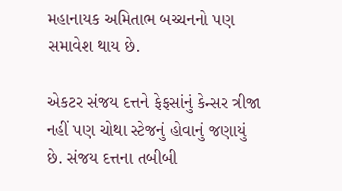મહાનાયક અમિતાભ બચ્ચનનો પણ સમાવેશ થાય છે.

એકટર સંજય દત્તને ફેફસાંનું કેન્સર ત્રીજા નહીં પણ ચોથા સ્ટેજનું હોવાનું જણાયું છે. સંજય દત્તના તબીબી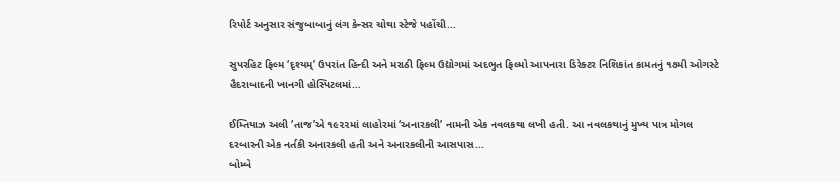રિપોર્ટ અનુસાર સંજુબાબાનું લંગ કેન્સર ચોથા સ્ટેજે પહોંચી...

સુપરહિટ ફિલ્મ ‘દૃશ્યમ્’ ઉપરાંત હિન્દી અને મરાઠી ફિલ્મ ઉદ્યોગમાં અદભુત ફિલ્મો આપનારા ડિરેક્ટર નિશિકાંત કામતનું ૧૭મી ઓગસ્ટે હૈદરાબાદની ખાનગી હોસ્પિટલમાં...

ઈમ્તિયાઝ અલી ‘તાજ’એ ૧૯૨૨માં લાહોરમાં ‘અનારકલી’ નામની એક નવલકથા લખી હતી. આ નવલકથાનું મુખ્ય પાત્ર મોગલ દરબારની એક નર્તકી અનારકલી હતી અને અનારકલીની આસપાસ...
બોમ્બે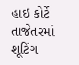હાઇ કોર્ટે તાજેતરમાં શૂટિંગ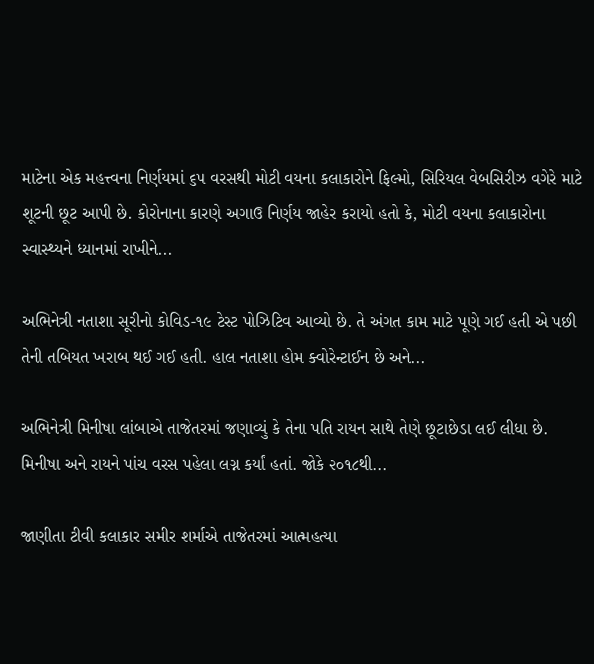માટેના એક મહત્ત્વના નિર્ણયમાં ૬૫ વરસથી મોટી વયના કલાકારોને ફિલ્મો, સિરિયલ વેબસિરીઝ વગેરે માટે શૂટની છૂટ આપી છે. કોરોનાના કારણે અગાઉ નિર્ણય જાહેર કરાયો હતો કે, મોટી વયના કલાકારોના સ્વાસ્થ્યને ધ્યાનમાં રાખીને...

અભિનેત્રી નતાશા સૂરીનો કોવિડ-૧૯ ટેસ્ટ પોઝિટિવ આવ્યો છે. તે અંગત કામ માટે પૂણે ગઈ હતી એ પછી તેની તબિયત ખરાબ થઈ ગઈ હતી. હાલ નતાશા હોમ ક્વોરેન્ટાઈન છે અને...

અભિનેત્રી મિનીષા લાંબાએ તાજેતરમાં જણાવ્યું કે તેના પતિ રાયન સાથે તેણે છૂટાછેડા લઈ લીધા છે. મિનીષા અને રાયને પાંચ વરસ પહેલા લગ્ન કર્યાં હતાં. જોકે ૨૦૧૮થી...

જાણીતા ટીવી કલાકાર સમીર શર્માએ તાજેતરમાં આત્મહત્યા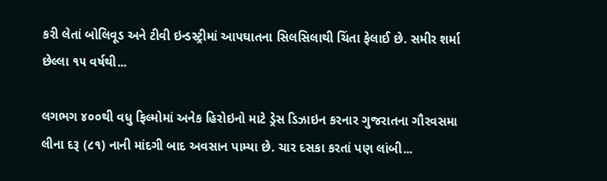કરી લેતાં બોલિવૂડ અને ટીવી ઇન્ડસ્ટ્રીમાં આપઘાતના સિલસિલાથી ચિંતા ફેલાઈ છે. સમીર શર્મા છેલ્લા ૧૫ વર્ષથી...

લગભગ ૪૦૦થી વધુ ફિલ્મોમાં અનેક હિરોઇનો માટે ડ્રેસ ડિઝાઇન કરનાર ગુજરાતના ગૌરવસમા લીના દરૂ (૮૧) નાની માંદગી બાદ અવસાન પામ્યા છે. ચાર દસકા કરતાં પણ લાંબી...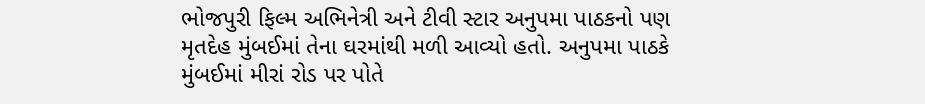ભોજપુરી ફિલ્મ અભિનેત્રી અને ટીવી સ્ટાર અનુપમા પાઠકનો પણ મૃતદેહ મુંબઈમાં તેના ઘરમાંથી મળી આવ્યો હતો. અનુપમા પાઠકે મુંબઈમાં મીરાં રોડ પર પોતે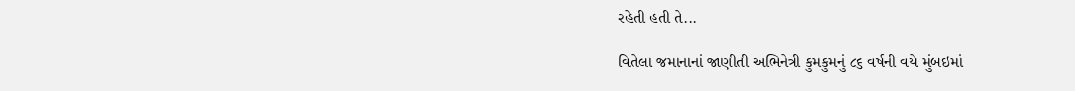રહેતી હતી તે...

વિતેલા જમાનાનાં જાણીતી અભિનેત્રી કુમકુમનું ૮૬ વર્ષની વયે મુંબઇમાં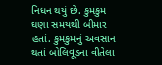નિધન થયું છે. કુમકુમ ઘણા સમયથી બીમાર હતાં. કુમકુમનું અવસાન થતાં બોલિવૂડના વીતેલા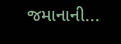જમાનાની...